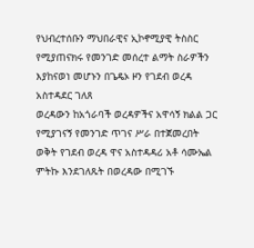የህብረተሰቡን ማህበራዊና ኢኮኖሚያዊ ትስስር የሚያጠናክሩ የመንገድ መሰረተ ልማት ስራዎችን እያከናወነ መሆኑን በጌዴኦ ዞን የገደብ ወረዳ አስተዳደር ገለጸ
ወረዳውን ከአጎራባች ወረዳዎችና አዋሳኝ ክልል ጋር የሚያገናኝ የመንገድ ጥገና ሥራ በተጀመረበት ወቅት የገደብ ወረዳ ዋና አስተዳዳሪ አቶ ሳሙኤል ምትኩ እንደገለጹት በወረዳው በሚገኙ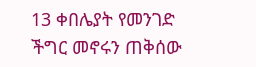13 ቀበሌያት የመንገድ ችግር መኖሩን ጠቅሰው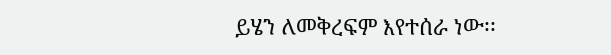ይሄን ለመቅረፍም እየተሰራ ነው፡፡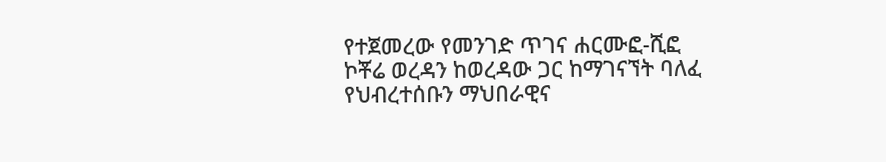የተጀመረው የመንገድ ጥገና ሐርሙፎ-ሺፎ ኮቾሬ ወረዳን ከወረዳው ጋር ከማገናኘት ባለፈ የህብረተሰቡን ማህበራዊና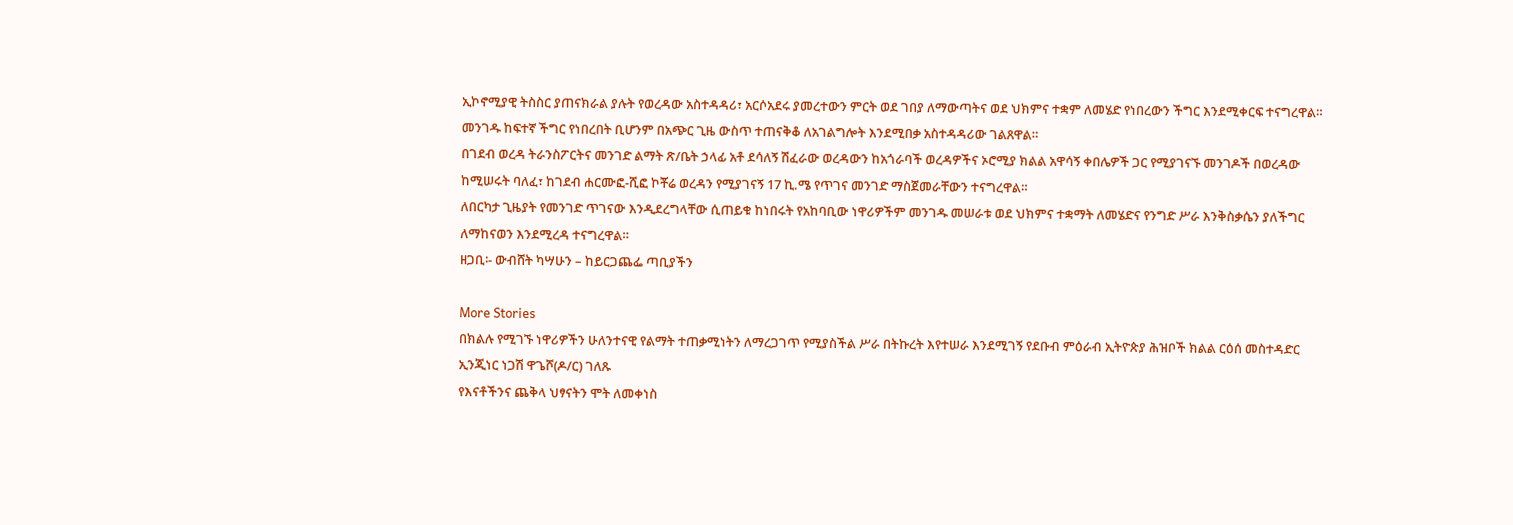ኢኮኖሚያዊ ትስስር ያጠናክራል ያሉት የወረዳው አስተዳዳሪ፣ አርሶአደሩ ያመረተውን ምርት ወደ ገበያ ለማውጣትና ወደ ህክምና ተቋም ለመሄድ የነበረውን ችግር እንደሚቀርፍ ተናግረዋል።
መንገዱ ከፍተኛ ችግር የነበረበት ቢሆንም በአጭር ጊዜ ውስጥ ተጠናቅቆ ለአገልግሎት እንደሚበቃ አስተዳዳሪው ገልጸዋል።
በገደብ ወረዳ ትራንስፖርትና መንገድ ልማት ጽ/ቤት ኃላፊ አቶ ደሳለኝ ሽፈራው ወረዳውን ከአጎራባች ወረዳዎችና ኦሮሚያ ክልል አዋሳኝ ቀበሌዎች ጋር የሚያገናኙ መንገዶች በወረዳው ከሚሠሩት ባለፈ፣ ከገደብ ሐርሙፎ-ሺፎ ኮቾሬ ወረዳን የሚያገናኝ 17 ኪ.ሜ የጥገና መንገድ ማስጀመራቸውን ተናግረዋል።
ለበርካታ ጊዜያት የመንገድ ጥገናው እንዲደረግላቸው ሲጠይቁ ከነበሩት የአከባቢው ነዋሪዎችም መንገዱ መሠራቱ ወደ ህክምና ተቋማት ለመሄድና የንግድ ሥራ እንቅስቃሴን ያለችግር ለማከናወን እንደሚረዳ ተናግረዋል።
ዘጋቢ፡- ውብሸት ካሣሁን – ከይርጋጨፌ ጣቢያችን

More Stories
በክልሉ የሚገኙ ነዋሪዎችን ሁለንተናዊ የልማት ተጠቃሚነትን ለማረጋገጥ የሚያስችል ሥራ በትኩረት እየተሠራ እንደሚገኝ የደቡብ ምዕራብ ኢትዮጵያ ሕዝቦች ክልል ርዕሰ መስተዳድር ኢንጂነር ነጋሽ ዋጌሾ(ዶ/ር) ገለጹ
የእናቶችንና ጨቅላ ህፃናትን ሞት ለመቀነስ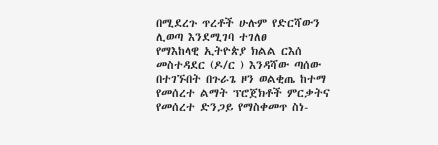በሚደረጉ ጥረቶች ሁሉም የድርሻውን ሊወጣ እንደሚገባ ተገለፀ
የማእከላዊ ኢትዮጵያ ክልል ርእሰ መስተዳደር (ዶ/ር ) እንዳሻው ጣሰው በተገኙበት በጉራጌ ዞን ወልቂጤ ከተማ የመሰረተ ልማት ፕሮጀክቶች ምርቃትና የመሰረተ ድንጋይ የማስቀመጥ ስነ-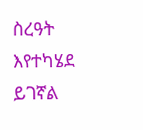ስረዓት እየተካሄደ ይገኛል